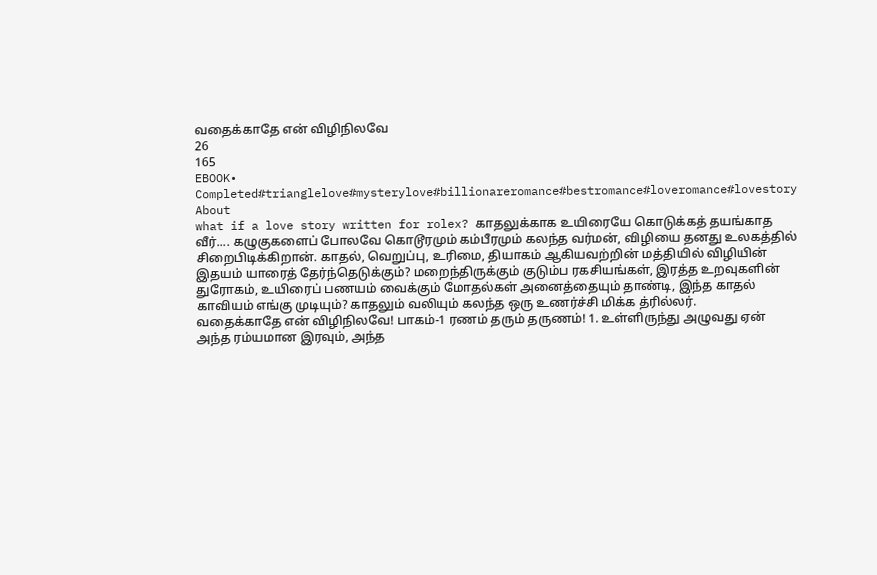வதைக்காதே என் விழிநிலவே
26
165
EBOOK•
Completed#trianglelove#mysterylove#billionareromance#bestromance#loveromance#lovestory
About
what if a love story written for rolex? காதலுக்காக உயிரையே கொடுக்கத் தயங்காத வீர்.... கழுகுகளைப் போலவே கொடூரமும் கம்பீரமும் கலந்த வர்மன், விழியை தனது உலகத்தில் சிறைபிடிக்கிறான். காதல், வெறுப்பு, உரிமை, தியாகம் ஆகியவற்றின் மத்தியில் விழியின் இதயம் யாரைத் தேர்ந்தெடுக்கும்? மறைந்திருக்கும் குடும்ப ரகசியங்கள், இரத்த உறவுகளின் துரோகம், உயிரைப் பணயம் வைக்கும் மோதல்கள் அனைத்தையும் தாண்டி, இந்த காதல் காவியம் எங்கு முடியும்? காதலும் வலியும் கலந்த ஒரு உணர்ச்சி மிக்க த்ரில்லர்.
வதைக்காதே என் விழிநிலவே! பாகம்-1 ரணம் தரும் தருணம்! 1. உள்ளிருந்து அழுவது ஏன் அந்த ரம்யமான இரவும், அந்த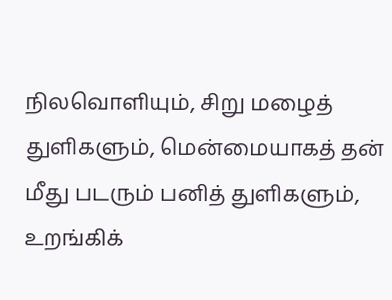நிலவொளியும், சிறு மழைத் துளிகளும், மென்மையாகத் தன் மீது படரும் பனித் துளிகளும், உறங்கிக்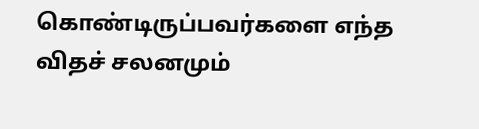கொண்டிருப்பவர்களை எந்த விதச் சலனமும்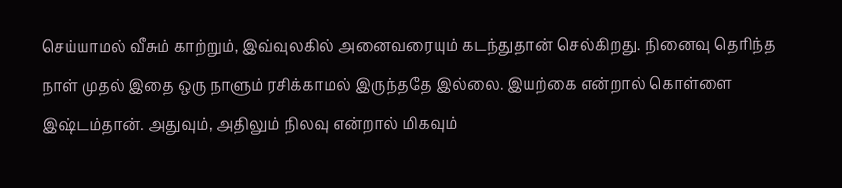செய்யாமல் வீசும் காற்றும், இவ்வுலகில் அனைவரையும் கடந்துதான் செல்கிறது. நினைவு தெரிந்த நாள் முதல் இதை ஒரு நாளும் ரசிக்காமல் இருந்ததே இல்லை. இயற்கை என்றால் கொள்ளை இஷ்டம்தான். அதுவும், அதிலும் நிலவு என்றால் மிகவும்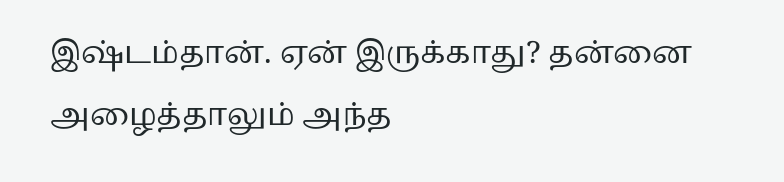இஷ்டம்தான். ஏன் இருக்காது? தன்னை அழைத்தாலும் அந்த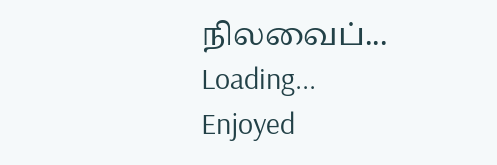நிலவைப்...
Loading...
Enjoyed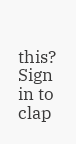this?
Sign in to clap